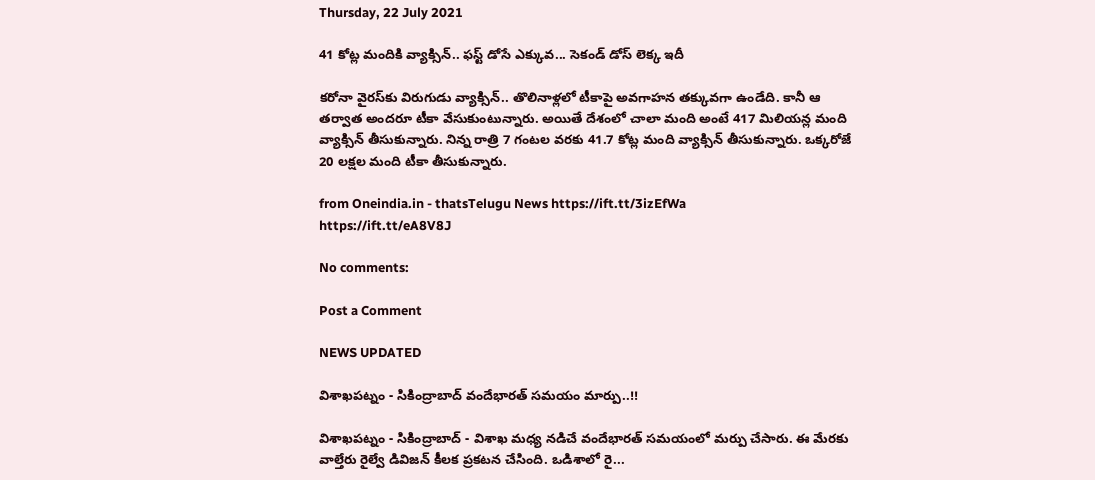Thursday, 22 July 2021

41 కోట్ల మందికి వ్యాక్సిన్‌.. ఫస్ట్ డోసే ఎక్కువ... సెకండ్ డోస్ లెక్క ఇదీ

కరోనా వైరస్‌‌కు విరుగుడు వ్యాక్సిన్.. తొలినాళ్లలో టీకాపై అవగాహన తక్కువగా ఉండేది. కానీ ఆ తర్వాత అందరూ టీకా వేసుకుంటున్నారు. అయితే దేశంలో చాలా మంది అంటే 417 మిలియన్ల మంది వ్యాక్సిన్ తీసుకున్నారు. నిన్న రాత్రి 7 గంటల వరకు 41.7 కోట్ల మంది వ్యాక్సిన్ తీసుకున్నారు. ఒక్కరోజే 20 లక్షల మంది టీకా తీసుకున్నారు.

from Oneindia.in - thatsTelugu News https://ift.tt/3izEfWa
https://ift.tt/eA8V8J

No comments:

Post a Comment

NEWS UPDATED

విశాఖపట్నం - సికింద్రాబాద్ వందేభారత్ సమయం మార్పు..!!

విశాఖపట్నం - సికింద్రాబాద్ - విశాఖ మధ్య నడిచే వందేభారత్ సమయంలో మర్పు చేసారు. ఈ మేరకు వాల్తేరు రైల్వే డివిజన్ కీలక ప్రకటన చేసింది. ఒడిశాలో రై...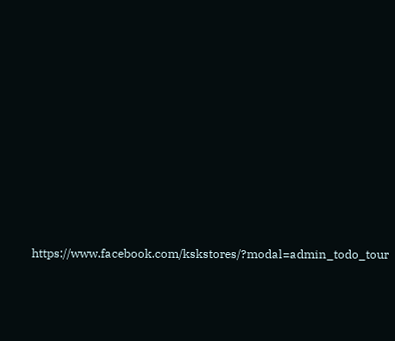https://www.facebook.com/kskstores/?modal=admin_todo_tour